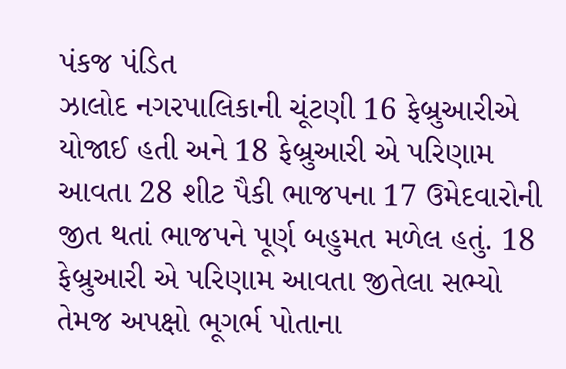પંકજ પંડિત
ઝાલોદ નગરપાલિકાની ચૂંટણી 16 ફેબ્રુઆરીએ યોજાઈ હતી અને 18 ફેબ્રુઆરી એ પરિણામ આવતા 28 શીટ પૈકી ભાજપના 17 ઉમેદવારોની જીત થતાં ભાજપને પૂર્ણ બહુમત મળેલ હતું. 18 ફેબ્રુઆરી એ પરિણામ આવતા જીતેલા સભ્યો તેમજ અપક્ષો ભૂગર્ભ પોતાના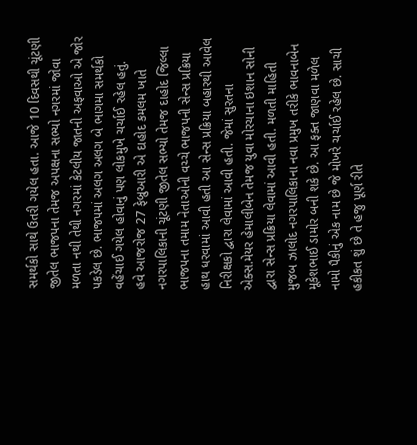સમર્થકો સાથે ઉતરી ગયેલ હતા. આજે 10 દિવસથી ચૂંટણી જીતેલ ભાજપના તેમજ અપક્ષના સભ્યો નગરમાં જોવા મળતા નથી તેથી નગરમાં કેટલીય જાતની અફવાઓ એ જોર પકડેલ છે. ભાજપમાં અલગ અલગ બે ભાગમા સમર્થકો વહેંચાઈ ગયેલ હોવાનું પણ લોકમુખે ચર્ચાઈ રહેલ હતું.
હવે આજરોજ 27 ફેબ્રુઆરી એ દાહોદ કમલમ ખાતે નગરપાલિકાની ચૂંટણી જીતેલ સભ્યો તેમજ દાહોદ જિલ્લા ભાજપના તમામ નેતાઓની વચ્ચે ભાજપની સેન્સ પ્રક્રિયા હાથ ધરવામાં આવી હતી આ સેન્સ પ્રક્રિયા બહારથી આવેલ નિરીક્ષકો દ્વારા લેવામાં આવી હતી. જેમાં સુરતના એક્સ.મેયર હેમાલીબેન તેમજ યુવા મોરચાના ઇશાન સોની દ્વારા સેન્સ પ્રક્રિયા લેવામાં આવી હતી. મળતી માહિતી મુજબ ઝાલોદ નગરપાલિકાના નવા પ્રમુખ તરીકે ભાવનાબેન મૂકેશભાઈ ડામોર બની શકે છે. આ ફક્ત જાણવા મળેલ નામો પૈકીનું એક નામ છે જે મોખરે ચર્ચાઈ રહેલ છે. સાચી હકીકત શું છે તે હજુ પૂર્ણ રીતે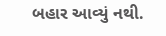બહાર આવ્યું નથી.